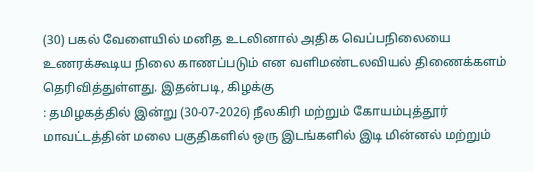(30) பகல் வேளையில் மனித உடலினால் அதிக வெப்பநிலையை உணரக்கூடிய நிலை காணப்படும் என வளிமண்டலவியல் திணைக்களம் தெரிவித்துள்ளது. இதன்படி, கிழக்கு
: தமிழகத்தில் இன்று (30-07-2026) நீலகிரி மற்றும் கோயம்புத்தூர் மாவட்டத்தின் மலை பகுதிகளில் ஒரு இடங்களில் இடி மின்னல் மற்றும்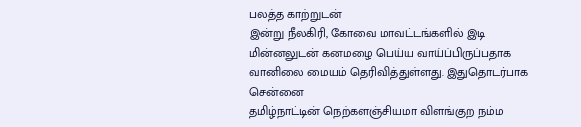பலத்த காற்றுடன்
இன்று நீலகிரி, கோவை மாவட்டங்களில் இடி மின்னலுடன் கனமழை பெய்ய வாய்ப்பிருப்பதாக வானிலை மையம் தெரிவித்துள்ளது. இதுதொடர்பாக சென்னை
தமிழ்நாட்டின் நெற்களஞ்சியமா விளங்குற நம்ம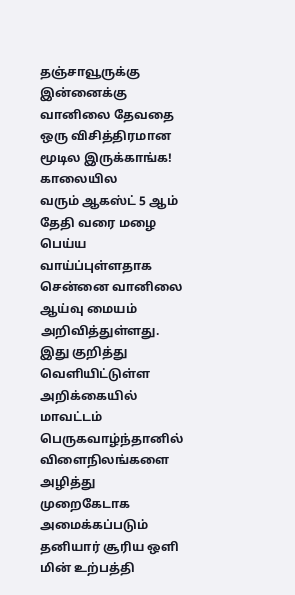தஞ்சாவூருக்கு இன்னைக்கு வானிலை தேவதை ஒரு விசித்திரமான மூடில இருக்காங்க! காலையில
வரும் ஆகஸ்ட் 5 ஆம் தேதி வரை மழை பெய்ய வாய்ப்புள்ளதாக சென்னை வானிலை ஆய்வு மையம் அறிவித்துள்ளது. இது குறித்து வெளியிட்டுள்ள அறிக்கையில்
மாவட்டம் பெருகவாழ்ந்தானில் விளைநிலங்களை அழித்து முறைகேடாக அமைக்கப்படும் தனியார் சூரிய ஒளி மின் உற்பத்தி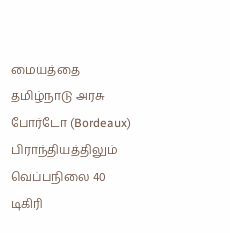மையத்தை தமிழ்நாடு அரசு
போர்டோ (Bordeaux) பிராந்தியத்திலும் வெப்பநிலை 40 டிகிரி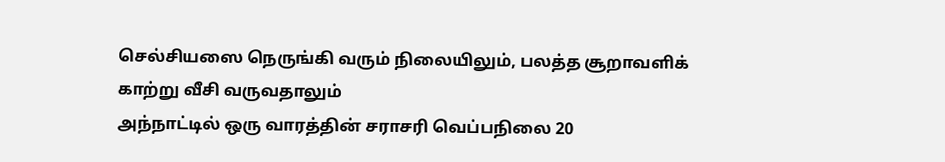செல்சியஸை நெருங்கி வரும் நிலையிலும், பலத்த சூறாவளிக் காற்று வீசி வருவதாலும்
அந்நாட்டில் ஒரு வாரத்தின் சராசரி வெப்பநிலை 20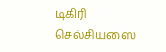டிகிரி செல்சியஸை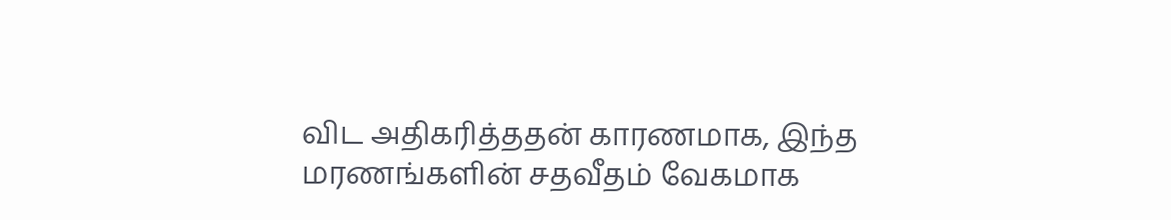விட அதிகரித்ததன் காரணமாக, இந்த மரணங்களின் சதவீதம் வேகமாக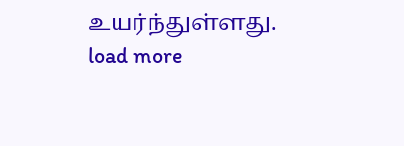உயர்ந்துள்ளது.
load more